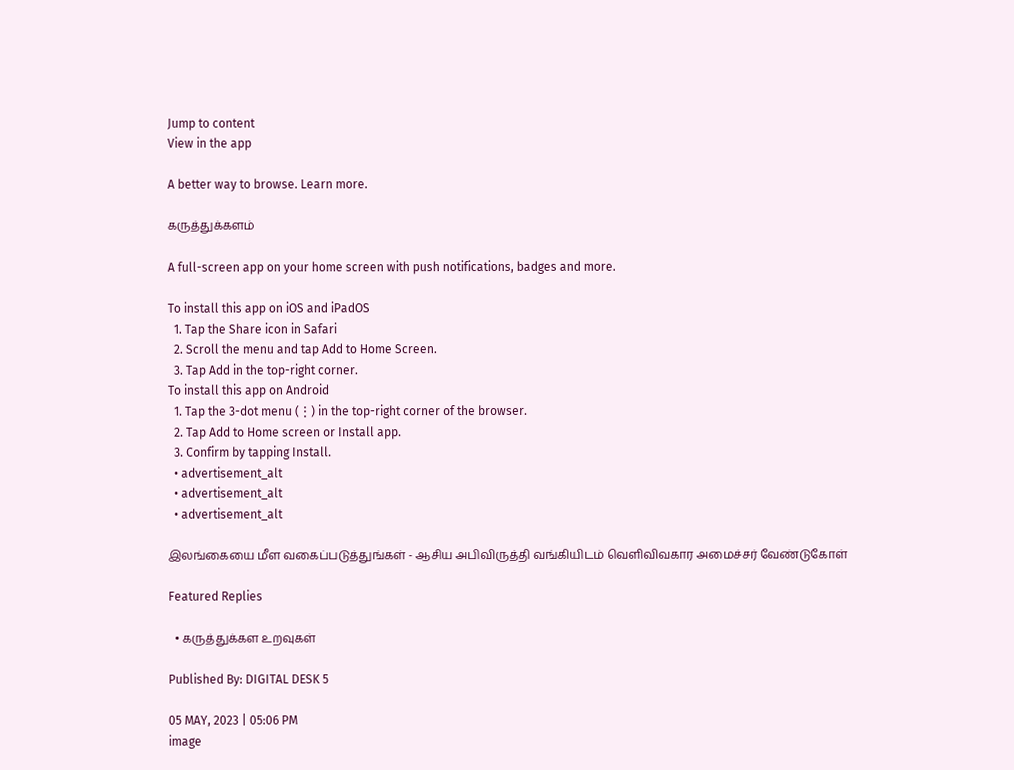Jump to content
View in the app

A better way to browse. Learn more.

கருத்துக்களம்

A full-screen app on your home screen with push notifications, badges and more.

To install this app on iOS and iPadOS
  1. Tap the Share icon in Safari
  2. Scroll the menu and tap Add to Home Screen.
  3. Tap Add in the top-right corner.
To install this app on Android
  1. Tap the 3-dot menu (⋮) in the top-right corner of the browser.
  2. Tap Add to Home screen or Install app.
  3. Confirm by tapping Install.
  • advertisement_alt
  • advertisement_alt
  • advertisement_alt

இலங்கையை மீள வகைப்படுத்துங்கள் - ஆசிய அபிவிருத்தி வங்கியிடம் வெளிவிவகார அமைச்சர் வேண்டுகோள்

Featured Replies

  • கருத்துக்கள உறவுகள்

Published By: DIGITAL DESK 5

05 MAY, 2023 | 05:06 PM
image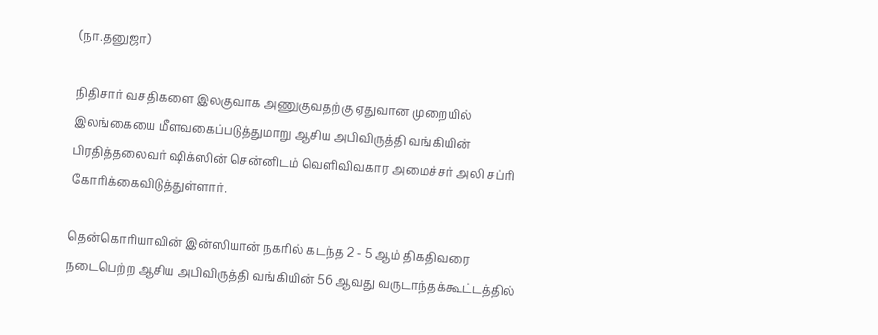(நா.தனுஜா)

நிதிசார் வசதிகளை இலகுவாக அணுகுவதற்கு ஏதுவான முறையில் இலங்கையை மீளவகைப்படுத்துமாறு ஆசிய அபிவிருத்தி வங்கியின் பிரதித்தலைவர் ஷிக்ஸின் சென்னிடம் வெளிவிவகார அமைச்சர் அலி சப்ரி கோரிக்கைவிடுத்துள்ளார்.

தென்கொரியாவின் இன்ஸியான் நகரில் கடந்த 2 - 5 ஆம் திகதிவரை நடைபெற்ற ஆசிய அபிவிருத்தி வங்கியின் 56 ஆவது வருடாந்தக்கூட்டத்தில்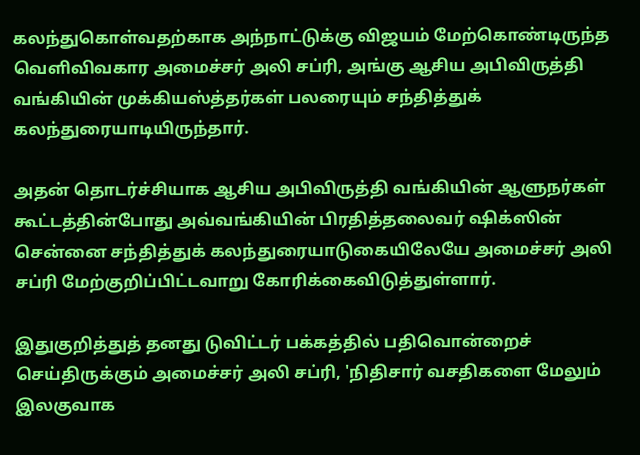கலந்துகொள்வதற்காக அந்நாட்டுக்கு விஜயம் மேற்கொண்டிருந்த வெளிவிவகார அமைச்சர் அலி சப்ரி, அங்கு ஆசிய அபிவிருத்தி வங்கியின் முக்கியஸ்த்தர்கள் பலரையும் சந்தித்துக் கலந்துரையாடியிருந்தார்.

அதன் தொடர்ச்சியாக ஆசிய அபிவிருத்தி வங்கியின் ஆளுநர்கள் கூட்டத்தின்போது அவ்வங்கியின் பிரதித்தலைவர் ஷிக்ஸின் சென்னை சந்தித்துக் கலந்துரையாடுகையிலேயே அமைச்சர் அலி சப்ரி மேற்குறிப்பிட்டவாறு கோரிக்கைவிடுத்துள்ளார்.

இதுகுறித்துத் தனது டுவிட்டர் பக்கத்தில் பதிவொன்றைச் செய்திருக்கும் அமைச்சர் அலி சப்ரி, 'நிதிசார் வசதிகளை மேலும் இலகுவாக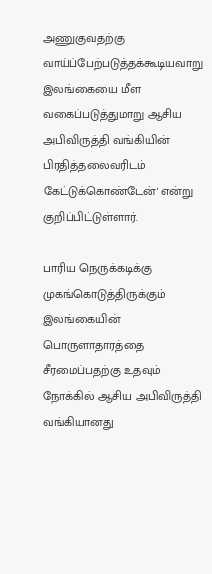அணுகுவதற்கு வாய்ப்பேற்படுத்தக்கூடியவாறு இலங்கையை மீள வகைப்படுத்துமாறு ஆசிய அபிவிருத்தி வங்கியின் பிரதித்தலைவரிடம் கேட்டுக்கொண்டேன்' என்று குறிப்பிட்டுள்ளார்.

பாரிய நெருக்கடிக்கு முகங்கொடுத்திருக்கும் இலங்கையின் பொருளாதாரத்தை சீரமைப்பதற்கு உதவும் நோக்கில் ஆசிய அபிவிருத்தி வங்கியானது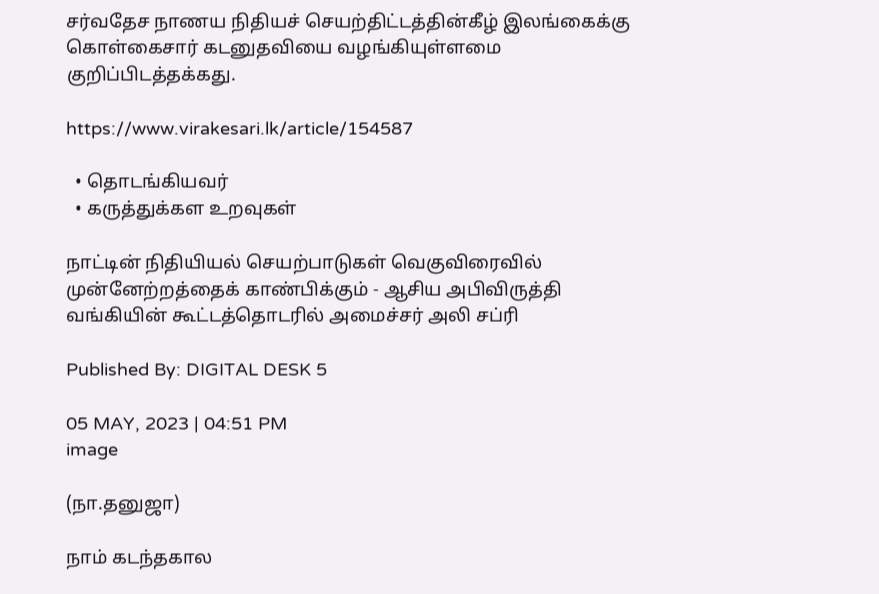சர்வதேச நாணய நிதியச் செயற்திட்டத்தின்கீழ் இலங்கைக்கு கொள்கைசார் கடனுதவியை வழங்கியுள்ளமை குறிப்பிடத்தக்கது.

https://www.virakesari.lk/article/154587

  • தொடங்கியவர்
  • கருத்துக்கள உறவுகள்

நாட்டின் நிதியியல் செயற்பாடுகள் வெகுவிரைவில் முன்னேற்றத்தைக் காண்பிக்கும் - ஆசிய அபிவிருத்தி வங்கியின் கூட்டத்தொடரில் அமைச்சர் அலி சப்ரி

Published By: DIGITAL DESK 5

05 MAY, 2023 | 04:51 PM
image

(நா.தனுஜா)

நாம் கடந்தகால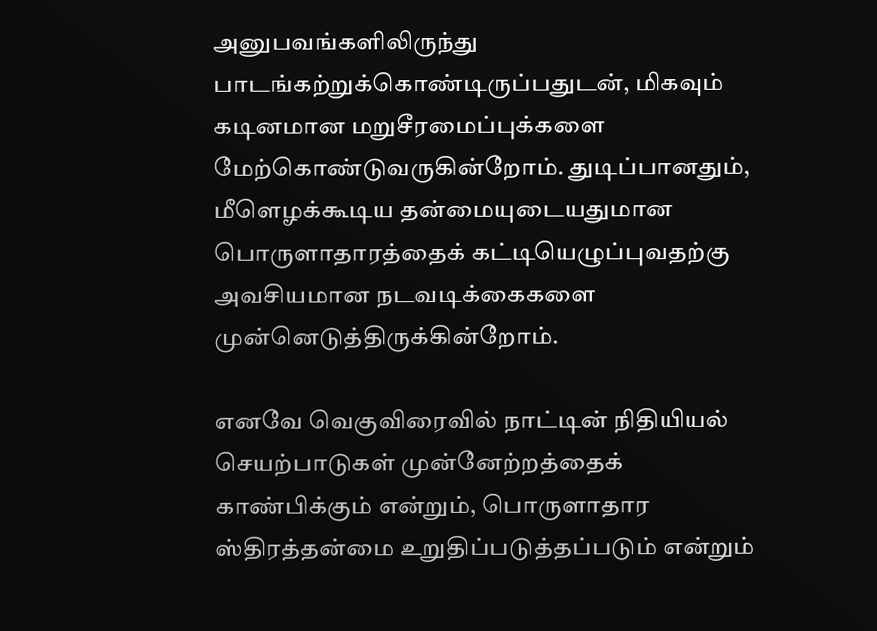அனுபவங்களிலிருந்து பாடங்கற்றுக்கொண்டிருப்பதுடன், மிகவும் கடினமான மறுசீரமைப்புக்களை மேற்கொண்டுவருகின்றோம். துடிப்பானதும், மீளெழக்கூடிய தன்மையுடையதுமான பொருளாதாரத்தைக் கட்டியெழுப்புவதற்கு அவசியமான நடவடிக்கைகளை முன்னெடுத்திருக்கின்றோம்.

எனவே வெகுவிரைவில் நாட்டின் நிதியியல் செயற்பாடுகள் முன்னேற்றத்தைக் காண்பிக்கும் என்றும், பொருளாதார ஸ்திரத்தன்மை உறுதிப்படுத்தப்படும் என்றும்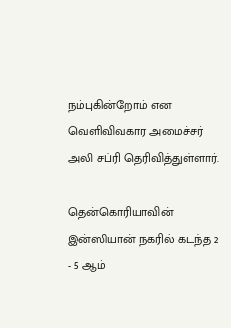நம்புகின்றோம் என வெளிவிவகார அமைச்சர் அலி சப்ரி தெரிவித்துள்ளார்.

தென்கொரியாவின் இன்ஸியான் நகரில் கடந்த 2 - 5 ஆம்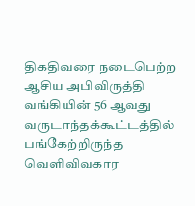திகதிவரை நடைபெற்ற ஆசிய அபிவிருத்தி வங்கியின் 56 ஆவது வருடாந்தக்கூட்டத்தில் பங்கேற்றிருந்த வெளிவிவகார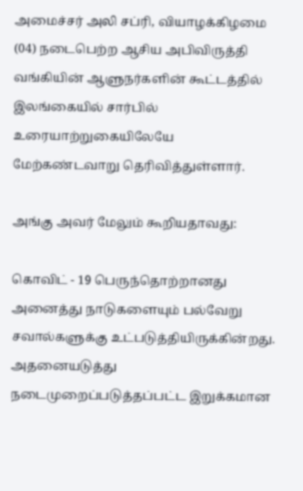அமைச்சர் அலி சப்ரி, வியாழக்கிழமை (04) நடைபெற்ற ஆசிய அபிவிருத்தி வங்கியின் ஆளுநர்களின் கூட்டத்தில் இலங்கையில் சார்பில் உரையாற்றுகையிலேயே மேற்கண்டவாறு தெரிவித்துள்ளார்.

அங்கு அவர் மேலும் கூறியதாவது:

கொவிட் - 19 பெருந்தொற்றானது அனைத்து நாடுகளையும் பல்வேறு சவால்களுக்கு உட்படுத்தியிருக்கின்றது. அதனையடுத்து நடைமுறைப்படுத்தப்பட்ட இறுக்கமான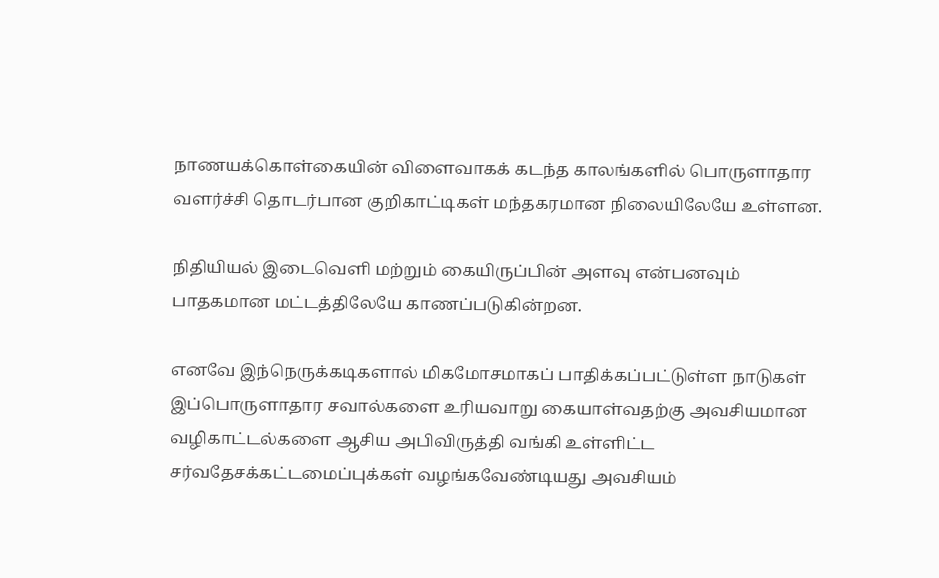நாணயக்கொள்கையின் விளைவாகக் கடந்த காலங்களில் பொருளாதார வளர்ச்சி தொடர்பான குறிகாட்டிகள் மந்தகரமான நிலையிலேயே உள்ளன.

நிதியியல் இடைவெளி மற்றும் கையிருப்பின் அளவு என்பனவும் பாதகமான மட்டத்திலேயே காணப்படுகின்றன.

எனவே இந்நெருக்கடிகளால் மிகமோசமாகப் பாதிக்கப்பட்டுள்ள நாடுகள் இப்பொருளாதார சவால்களை உரியவாறு கையாள்வதற்கு அவசியமான வழிகாட்டல்களை ஆசிய அபிவிருத்தி வங்கி உள்ளிட்ட சர்வதேசக்கட்டமைப்புக்கள் வழங்கவேண்டியது அவசியம்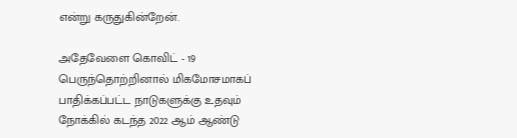என்று கருதுகின்றேன்.

அதேவேளை கொவிட் - 19 பெருந்தொற்றினால் மிகமோசமாகப் பாதிக்கப்பட்ட நாடுகளுக்கு உதவும் நோக்கில் கடந்த 2022 ஆம் ஆண்டு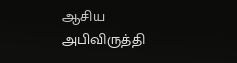ஆசிய அபிவிருத்தி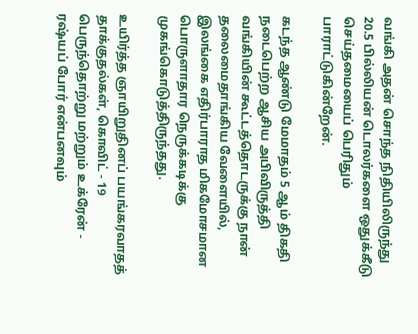வங்கி அதன் சொந்த நிதியிலிருந்து 20.5 பில்லியன் டொலர்களை ஒதுக்கீடு செய்தமையைப் பெரிதும் பாராட்டுகின்றேன்.

கடந்த ஆண்டு மேமாதம் 5 ஆம் திகதி நடைபெற்ற ஆசிய அபிவிருத்தி வங்கியின் கூட்டத்தொடருக்கு நான் தலைமைதாங்கிய வேளையில், இலங்கை எதிர்பாராத மிகமோசமான பொருளாதார நெருக்கடிக்கு முகங்கொடுத்திருந்தது.

உயிர்த்த ஞாயிறுதினப் பயங்கரவாதத் தாக்குதல்கள், கொவிட் - 19 பெருந்தொற்று மற்றும் உக்ரேன் - ரஷ்யப் போர் என்பனவும்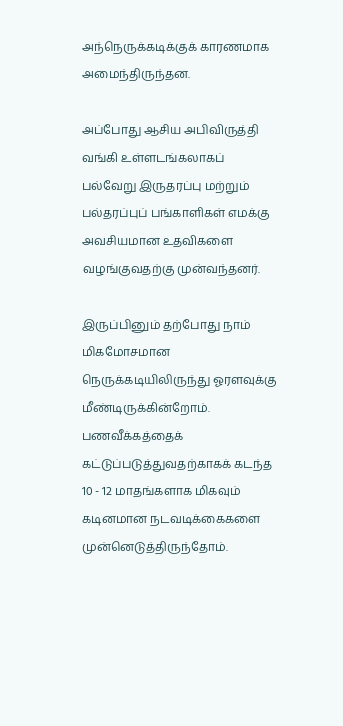அந்நெருக்கடிக்குக் காரணமாக அமைந்திருந்தன.

அப்போது ஆசிய அபிவிருத்தி வங்கி உள்ளடங்கலாகப் பல்வேறு இருதரப்பு மற்றும் பல்தரப்புப் பங்காளிகள் எமக்கு அவசியமான உதவிகளை வழங்குவதற்கு முன்வந்தனர்.

இருப்பினும் தற்போது நாம் மிகமோசமான நெருக்கடியிலிருந்து ஓரளவுக்கு மீண்டிருக்கின்றோம். பணவீக்கத்தைக் கட்டுப்படுத்துவதற்காகக் கடந்த 10 - 12 மாதங்களாக மிகவும் கடினமான நடவடிக்கைகளை முன்னெடுத்திருந்தோம்.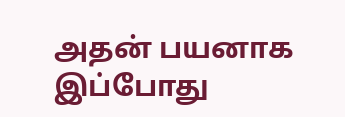அதன் பயனாக இப்போது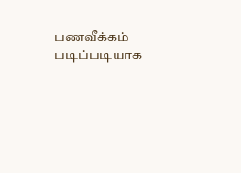பணவீக்கம் படிப்படியாக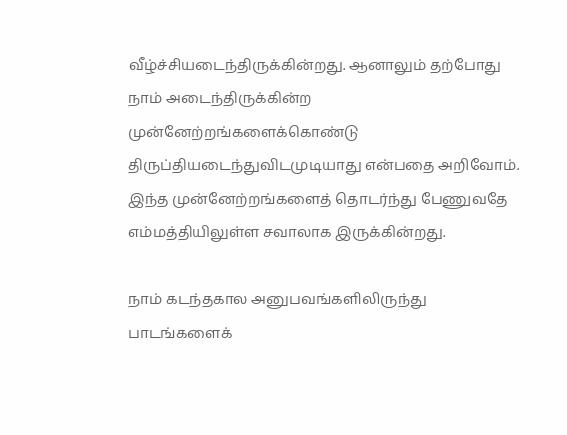வீழ்ச்சியடைந்திருக்கின்றது. ஆனாலும் தற்போது நாம் அடைந்திருக்கின்ற முன்னேற்றங்களைக்கொண்டு திருப்தியடைந்துவிடமுடியாது என்பதை அறிவோம். இந்த முன்னேற்றங்களைத் தொடர்ந்து பேணுவதே எம்மத்தியிலுள்ள சவாலாக இருக்கின்றது.

நாம் கடந்தகால அனுபவங்களிலிருந்து பாடங்களைக்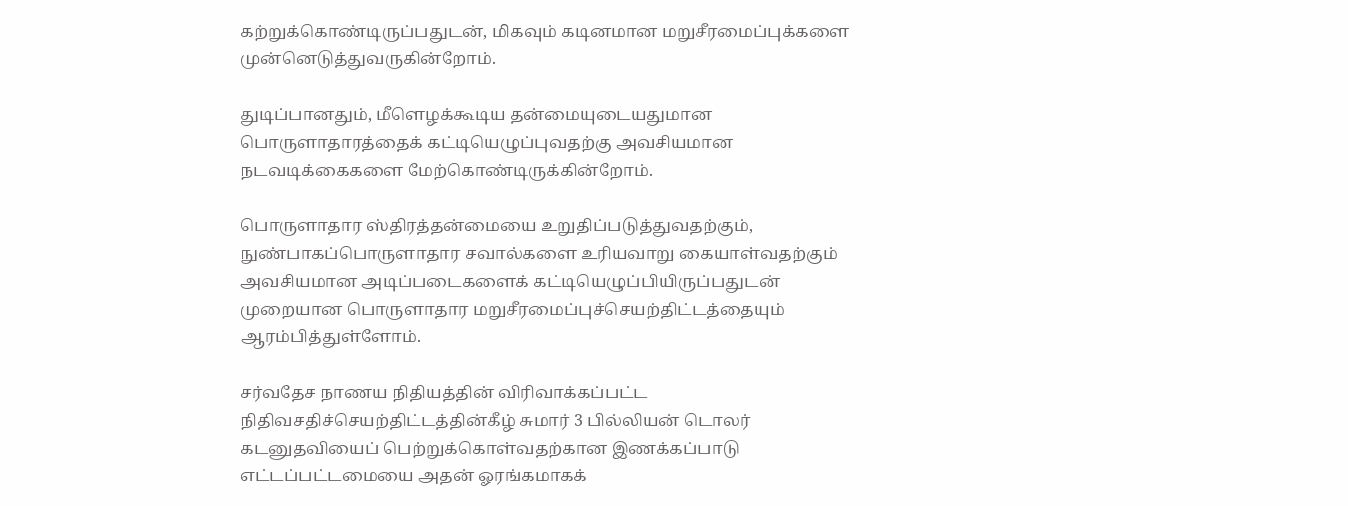கற்றுக்கொண்டிருப்பதுடன், மிகவும் கடினமான மறுசீரமைப்புக்களை முன்னெடுத்துவருகின்றோம்.

துடிப்பானதும், மீளெழக்கூடிய தன்மையுடையதுமான பொருளாதாரத்தைக் கட்டியெழுப்புவதற்கு அவசியமான நடவடிக்கைகளை மேற்கொண்டிருக்கின்றோம்.

பொருளாதார ஸ்திரத்தன்மையை உறுதிப்படுத்துவதற்கும், நுண்பாகப்பொருளாதார சவால்களை உரியவாறு கையாள்வதற்கும் அவசியமான அடிப்படைகளைக் கட்டியெழுப்பியிருப்பதுடன் முறையான பொருளாதார மறுசீரமைப்புச்செயற்திட்டத்தையும் ஆரம்பித்துள்ளோம்.

சர்வதேச நாணய நிதியத்தின் விரிவாக்கப்பட்ட நிதிவசதிச்செயற்திட்டத்தின்கீழ் சுமார் 3 பில்லியன் டொலர் கடனுதவியைப் பெற்றுக்கொள்வதற்கான இணக்கப்பாடு எட்டப்பட்டமையை அதன் ஓரங்கமாகக்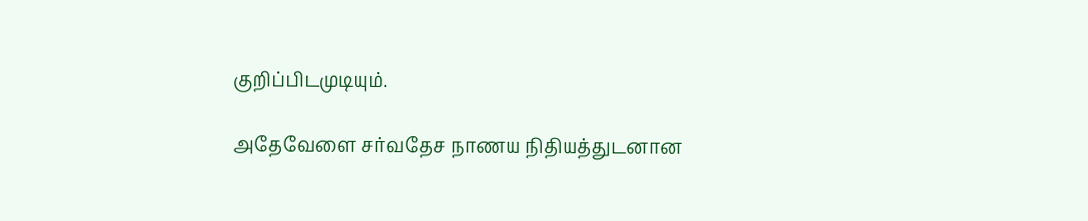குறிப்பிடமுடியும்.

அதேவேளை சர்வதேச நாணய நிதியத்துடனான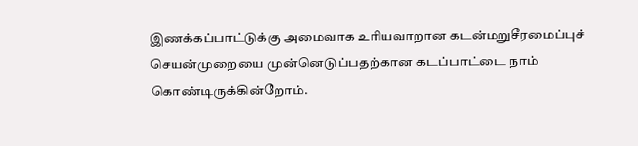இணக்கப்பாட்டுக்கு அமைவாக உரியவாறான கடன்மறுசீரமைப்புச் செயன்முறையை முன்னெடுப்பதற்கான கடப்பாட்டை நாம் கொண்டிருக்கின்றோம்.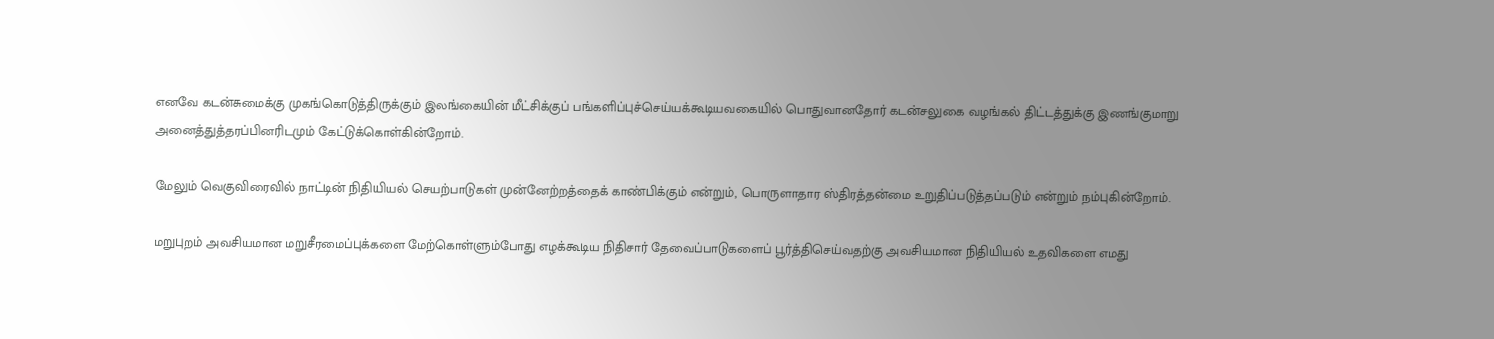எனவே கடன்சுமைக்கு முகங்கொடுத்திருக்கும் இலங்கையின் மீட்சிக்குப் பங்களிப்புச்செய்யக்கூடியவகையில் பொதுவானதோர் கடன்சலுகை வழங்கல் திட்டத்துக்கு இணங்குமாறு அனைத்துத்தரப்பினரிடமும் கேட்டுக்கொள்கின்றோம்.

மேலும் வெகுவிரைவில் நாட்டின் நிதியியல் செயற்பாடுகள் முன்னேற்றத்தைக் காண்பிக்கும் என்றும், பொருளாதார ஸ்திரத்தன்மை உறுதிப்படுத்தப்படும் என்றும் நம்புகின்றோம்.

மறுபுறம் அவசியமான மறுசீரமைப்புக்களை மேற்கொள்ளும்போது எழக்கூடிய நிதிசார் தேவைப்பாடுகளைப் பூர்த்திசெய்வதற்கு அவசியமான நிதியியல் உதவிகளை எமது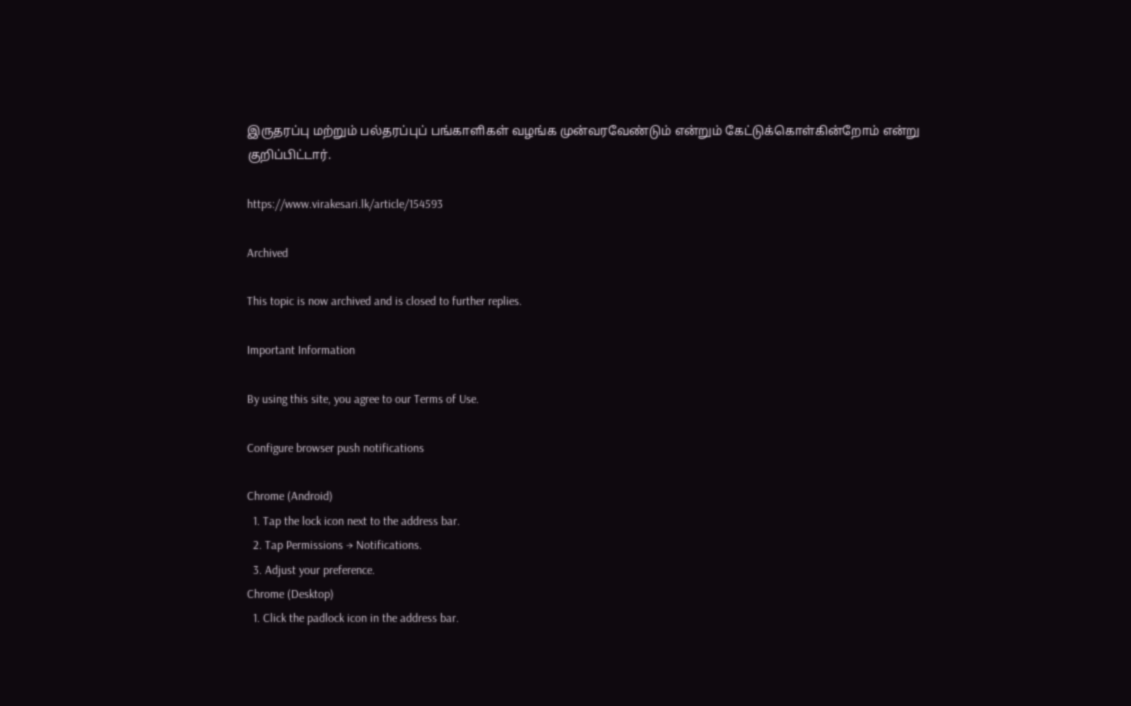இருதரப்பு மற்றும் பல்தரப்புப் பங்காளிகள் வழங்க முன்வரவேண்டும் என்றும் கேட்டுக்கொள்கின்றோம் என்று குறிப்பிட்டார்.

https://www.virakesari.lk/article/154593

Archived

This topic is now archived and is closed to further replies.

Important Information

By using this site, you agree to our Terms of Use.

Configure browser push notifications

Chrome (Android)
  1. Tap the lock icon next to the address bar.
  2. Tap Permissions → Notifications.
  3. Adjust your preference.
Chrome (Desktop)
  1. Click the padlock icon in the address bar.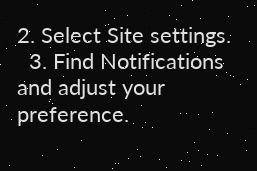2. Select Site settings.
  3. Find Notifications and adjust your preference.